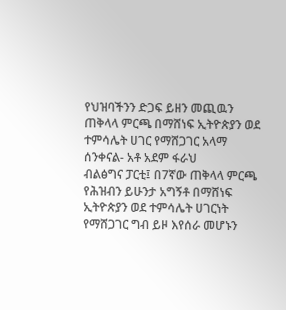የህዝባችንን ድጋፍ ይዘን መጪዉን ጠቅላላ ምርጫ በማሸነፍ ኢትዮጵያን ወደ ተምሳሌት ሀገር የማሸጋገር አላማ ሰንቀናል- አቶ አደም ፋራህ
ብልፅግና ፓርቲ፤ በ7ኛው ጠቅላላ ምርጫ የሕዝብን ይሁንታ አግኝቶ በማሸነፍ ኢትዮጵያን ወደ ተምሳሌት ሀገርነት የማሸጋገር ግብ ይዞ እየሰራ መሆኑን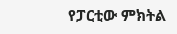የፓርቲው ምክትል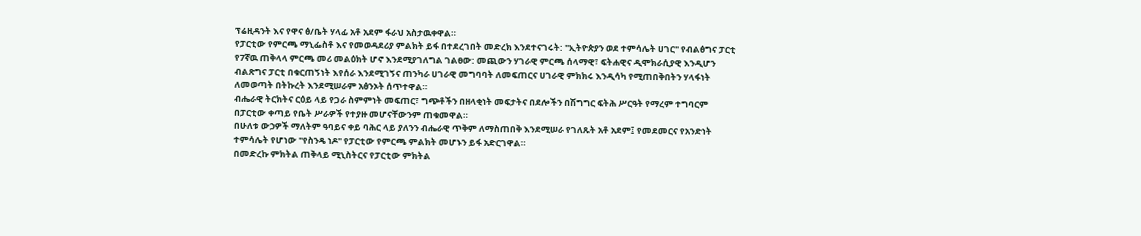ፕሬዚዳንት እና የዋና ፅ/ቤት ሃላፊ አቶ አደም ፋራህ አስታዉቀዋል።
የፓርቲው የምርጫ ማኒፌስቶ እና የመወዳደሪያ ምልክት ይፋ በተደረገበት መድረክ እንደተናገሩት: "ኢትዮጵያን ወደ ተምሳሌት ሀገር" የብልፅግና ፓርቲ የ7ኛዉ ጠቅላላ ምርጫ መሪ መልዕክት ሆኖ እንደሚያገለግል ገልፀው: መጪውን ሃገራዊ ምርጫ ሰላማዊ፣ ፍትሐዊና ዲሞክራሲያዊ እንዲሆን ብልጽግና ፓርቲ በቁርጠኝነት እየሰራ እንደሚገኝና ጠንካራ ሀገራዊ መግባባት ለመፍጠርና ሀገራዊ ምክክሩ እንዲሳካ የሚጠበቅበትን ሃላፋነት ለመወጣት በትኩረት እንደሚሠራም አፅንኦት ሰጥተዋል።
ብሔራዊ ትርክትና ርዕይ ላይ የጋራ ስምምነት መፍጠር፣ ግጭቶችን በዘላቂነት መፍታትና በደሎችን በሽግግር ፍትሕ ሥርዓት የማረም ተግባርም በፓርቲው ቀጣይ የቤት ሥራዎች የተያዙ መሆናቸውንም ጠቁመዋል።
በሁለቱ ውኃዎች ማለትም ዓባይና ቀይ ባሕር ላይ ያለንን ብሔራዊ ጥቅም ለማስጠበቅ እንደሚሠራ የገለጹት አቶ አደም፤ የመደመርና የአንድነት ተምሳሌት የሆነው "የስንዴ ነዶ" የፓርቲው የምርጫ ምልክት መሆኑን ይፋ አድርገዋል።
በመድረኩ ምክትል ጠቅላይ ሚኒስትርና የፓርቲው ምክትል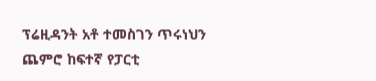ፕሬዚዳንት አቶ ተመስገን ጥሩነህን ጨምሮ ከፍተኛ የፓርቲ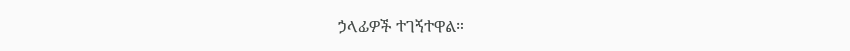ኃላፊዎች ተገኝተዋል።